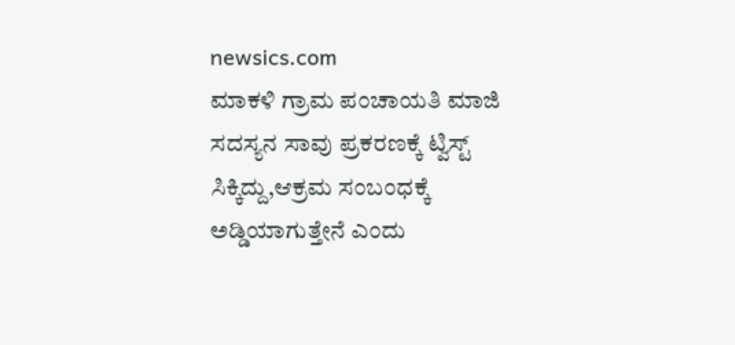newsics.com
ಮಾಕಳಿ ಗ್ರಾಮ ಪಂಚಾಯತಿ ಮಾಜಿ ಸದಸ್ಯನ ಸಾವು ಪ್ರಕರಣಕ್ಕೆ ಟ್ವಿಸ್ಟ್ ಸಿಕ್ಕಿದ್ದು,ಆಕ್ರಮ ಸಂಬಂಧಕ್ಕೆ ಅಡ್ಡಿಯಾಗುತ್ತೇನೆ ಎಂದು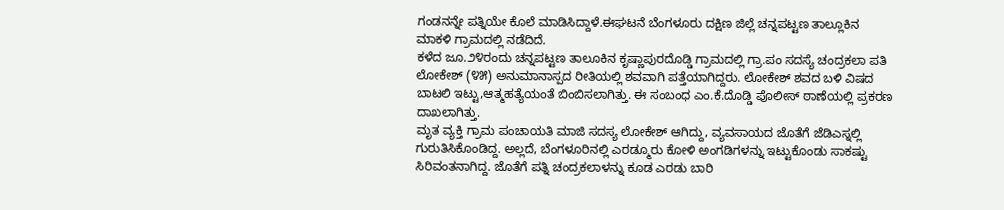ಗಂಡನನ್ನೇ ಪತ್ನಿಯೇ ಕೊಲೆ ಮಾಡಿಸಿದ್ದಾಳೆ.ಈಘಟನೆ ಬೆಂಗಳೂರು ದಕ್ಷಿಣ ಜಿಲ್ಲೆ ಚನ್ನಪಟ್ಟಣ ತಾಲ್ಲೂಕಿನ ಮಾಕಳಿ ಗ್ರಾಮದಲ್ಲಿ ನಡೆದಿದೆ.
ಕಳೆದ ಜೂ.೨೪ರಂದು ಚನ್ನಪಟ್ಟಣ ತಾಲೂಕಿನ ಕೃಷ್ಣಾಪುರದೊಡ್ಡಿ ಗ್ರಾಮದಲ್ಲಿ ಗ್ರಾ.ಪಂ ಸದಸ್ಯೆ ಚಂದ್ರಕಲಾ ಪತಿ ಲೋಕೇಶ್ (೪೫) ಅನುಮಾನಾಸ್ಪದ ರೀತಿಯಲ್ಲಿ ಶವವಾಗಿ ಪತ್ತೆಯಾಗಿದ್ದರು. ಲೋಕೇಶ್ ಶವದ ಬಳಿ ವಿಷದ ಬಾಟಲಿ ಇಟ್ಟು,ಆತ್ಮಹತ್ಯೆಯಂತೆ ಬಿಂಬಿಸಲಾಗಿತ್ತು. ಈ ಸಂಬಂಧ ಎಂ.ಕೆ.ದೊಡ್ಡಿ ಪೊಲೀಸ್ ಠಾಣೆಯಲ್ಲಿ ಪ್ರಕರಣ ದಾಖಲಾಗಿತ್ತು.
ಮೃತ ವ್ಯಕ್ತಿ ಗ್ರಾಮ ಪಂಚಾಯತಿ ಮಾಜಿ ಸದಸ್ಯ ಲೋಕೇಶ್ ಆಗಿದ್ದು, ವ್ಯವಸಾಯದ ಜೊತೆಗೆ ಜೆಡಿಎಸ್ನಲ್ಲಿ ಗುರುತಿಸಿಕೊಂಡಿದ್ದ. ಅಲ್ಲದೆ, ಬೆಂಗಳೂರಿನಲ್ಲಿ ಎರಡ್ಮೂರು ಕೋಳಿ ಅಂಗಡಿಗಳನ್ನು ಇಟ್ಟುಕೊಂಡು ಸಾಕಷ್ಟು ಸಿರಿವಂತನಾಗಿದ್ದ. ಜೊತೆಗೆ ಪತ್ನಿ ಚಂದ್ರಕಲಾಳನ್ನು ಕೂಡ ಎರಡು ಬಾರಿ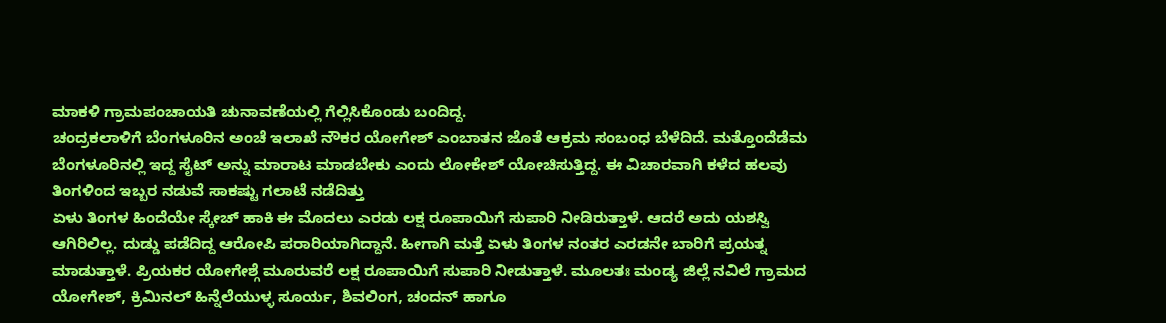ಮಾಕಳಿ ಗ್ರಾಮಪಂಚಾಯತಿ ಚುನಾವಣೆಯಲ್ಲಿ ಗೆಲ್ಲಿಸಿಕೊಂಡು ಬಂದಿದ್ದ.
ಚಂದ್ರಕಲಾಳಿಗೆ ಬೆಂಗಳೂರಿನ ಅಂಚೆ ಇಲಾಖೆ ನೌಕರ ಯೋಗೇಶ್ ಎಂಬಾತನ ಜೊತೆ ಆಕ್ರಮ ಸಂಬಂಧ ಬೆಳೆದಿದೆ. ಮತ್ತೊಂದೆಡೆಮ ಬೆಂಗಳೂರಿನಲ್ಲಿ ಇದ್ದ ಸೈಟ್ ಅನ್ನು ಮಾರಾಟ ಮಾಡಬೇಕು ಎಂದು ಲೋಕೇಶ್ ಯೋಚಿಸುತ್ತಿದ್ದ. ಈ ವಿಚಾರವಾಗಿ ಕಳೆದ ಹಲವು ತಿಂಗಳಿಂದ ಇಬ್ಬರ ನಡುವೆ ಸಾಕಷ್ಟು ಗಲಾಟೆ ನಡೆದಿತ್ತು
ಏಳು ತಿಂಗಳ ಹಿಂದೆಯೇ ಸ್ಕೇಚ್ ಹಾಕಿ ಈ ಮೊದಲು ಎರಡು ಲಕ್ಷ ರೂಪಾಯಿಗೆ ಸುಪಾರಿ ನೀಡಿರುತ್ತಾಳೆ. ಆದರೆ ಅದು ಯಶಸ್ವಿ ಆಗಿರಿಲಿಲ್ಲ. ದುಡ್ಡು ಪಡೆದಿದ್ದ ಆರೋಪಿ ಪರಾರಿಯಾಗಿದ್ದಾನೆ. ಹೀಗಾಗಿ ಮತ್ತೆ ಏಳು ತಿಂಗಳ ನಂತರ ಎರಡನೇ ಬಾರಿಗೆ ಪ್ರಯತ್ನ ಮಾಡುತ್ತಾಳೆ. ಪ್ರಿಯಕರ ಯೋಗೇಶ್ಗೆ ಮೂರುವರೆ ಲಕ್ಷ ರೂಪಾಯಿಗೆ ಸುಪಾರಿ ನೀಡುತ್ತಾಳೆ. ಮೂಲತಃ ಮಂಡ್ಯ ಜಿಲ್ಲೆ ನವಿಲೆ ಗ್ರಾಮದ ಯೋಗೇಶ್, ಕ್ರಿಮಿನಲ್ ಹಿನ್ನೆಲೆಯುಳ್ಳ ಸೂರ್ಯ, ಶಿವಲಿಂಗ, ಚಂದನ್ ಹಾಗೂ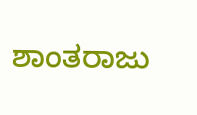ಶಾಂತರಾಜು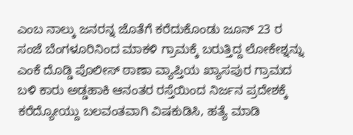ಎಂಬ ನಾಲ್ಕು ಜನರನ್ನ ಜೊತೆಗೆ ಕರೆದುಕೊಂಡು ಜೂನ್ 23 ರ ಸಂಜೆ ಬೆಂಗಳೂರಿನಿಂದ ಮಾಕಳಿ ಗ್ರಾಮಕ್ಕೆ ಬರುತ್ತಿದ್ದ ಲೋಕೇಶ್ನನ್ನು ಎಂಕೆ ದೊಡ್ಡಿ ಪೊಲೀಸ್ ಠಾಣಾ ವ್ಯಾಪ್ತಿಯ ಖ್ಯಾಸಪುರ ಗ್ರಾಮದ ಬಳಿ ಕಾರು ಅಡ್ಡಹಾಕಿ ಆನಂತರ ರಸ್ತೆಯಿಂದ ನಿರ್ಜನ ಪ್ರದೇಶಕ್ಕೆ ಕರೆದ್ಯೋಯ್ದು ಬಲವಂತವಾಗಿ ವಿಷಕುಡಿಸಿ, ಹತ್ಯೆ ಮಾಡಿ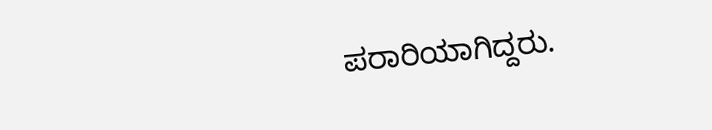ಪರಾರಿಯಾಗಿದ್ದರು.